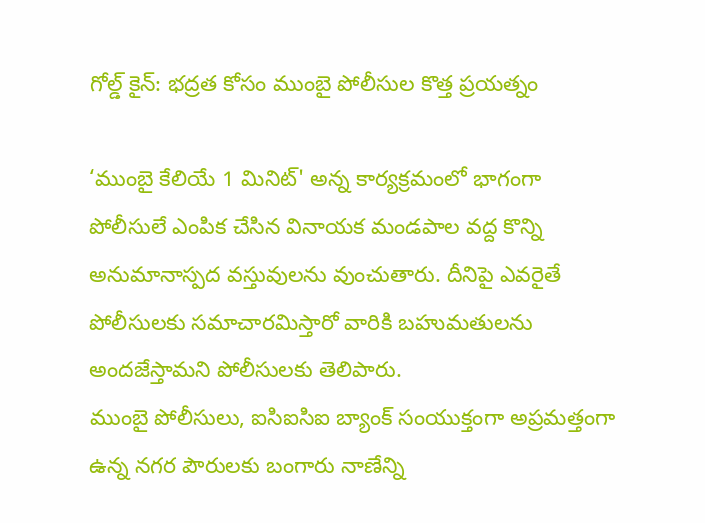గోల్డ్ కైన్: భద్రత కోసం ముంబై పోలీసుల కొత్త ప్రయత్నం

‘ముంబై కేలియే 1 మినిట్' అన్న కార్యక్రమంలో భాగంగా పోలీసులే ఎంపిక చేసిన వినాయక మండపాల వద్ద కొన్ని అనుమానాస్పద వస్తువులను వుంచుతారు. దీనిపై ఎవరైతే పోలీసులకు సమాచారమిస్తారో వారికి బహుమతులను అందజేస్తామని పోలీసులకు తెలిపారు.
ముంబై పోలీసులు, ఐసిఐసిఐ బ్యాంక్ సంయుక్తంగా అప్రమత్తంగా ఉన్న నగర పౌరులకు బంగారు నాణేన్ని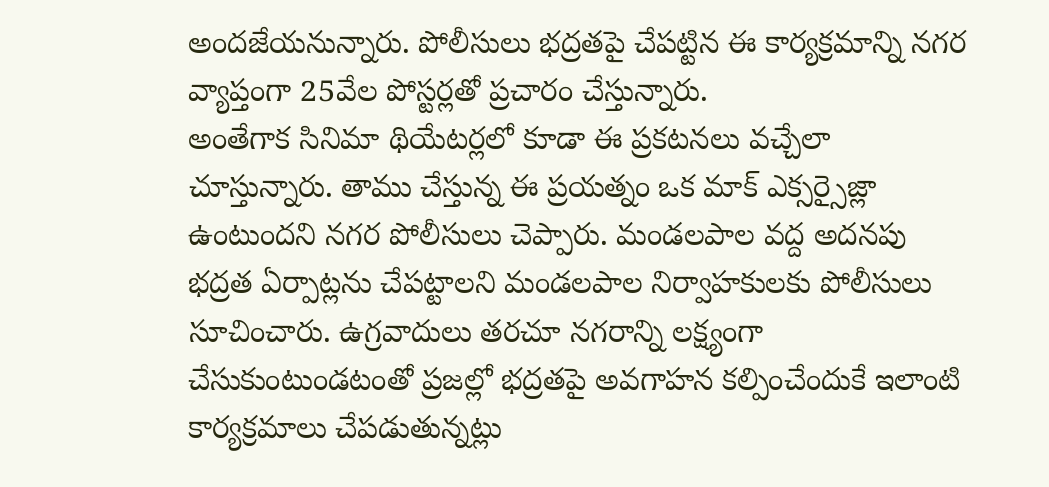అందజేయనున్నారు. పోలీసులు భద్రతపై చేపట్టిన ఈ కార్యక్రమాన్ని నగర వ్యాప్తంగా 25వేల పోస్టర్లతో ప్రచారం చేస్తున్నారు.
అంతేగాక సినిమా థియేటర్లలో కూడా ఈ ప్రకటనలు వచ్చేలా చూస్తున్నారు. తాము చేస్తున్న ఈ ప్రయత్నం ఒక మాక్ ఎక్సర్సైజ్లా ఉంటుందని నగర పోలీసులు చెప్పారు. మండలపాల వద్ద అదనపు భద్రత ఏర్పాట్లను చేపట్టాలని మండలపాల నిర్వాహకులకు పోలీసులు సూచించారు. ఉగ్రవాదులు తరచూ నగరాన్ని లక్ష్యంగా చేసుకుంటుండటంతో ప్రజల్లో భద్రతపై అవగాహన కల్పించేందుకే ఇలాంటి కార్యక్రమాలు చేపడుతున్నట్లు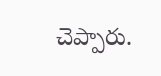చెప్పారు.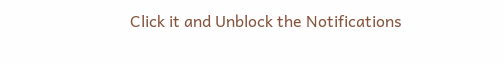Click it and Unblock the Notifications